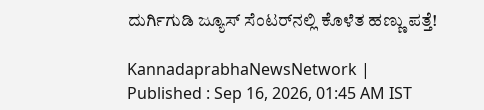ದುರ್ಗಿಗುಡಿ ಜ್ಯೂಸ್ ಸೆಂಟರ್‌ನಲ್ಲಿ ಕೊಳೆತ ಹಣ್ಣು ಪತ್ತೆ!

KannadaprabhaNewsNetwork |
Published : Sep 16, 2026, 01:45 AM IST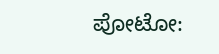ಪೋಟೋ: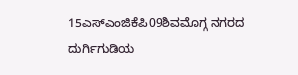15ಎಸ್‌ಎಂಜಿಕೆಪಿ09ಶಿವಮೊಗ್ಗ ನಗರದ ದುರ್ಗಿಗುಡಿಯ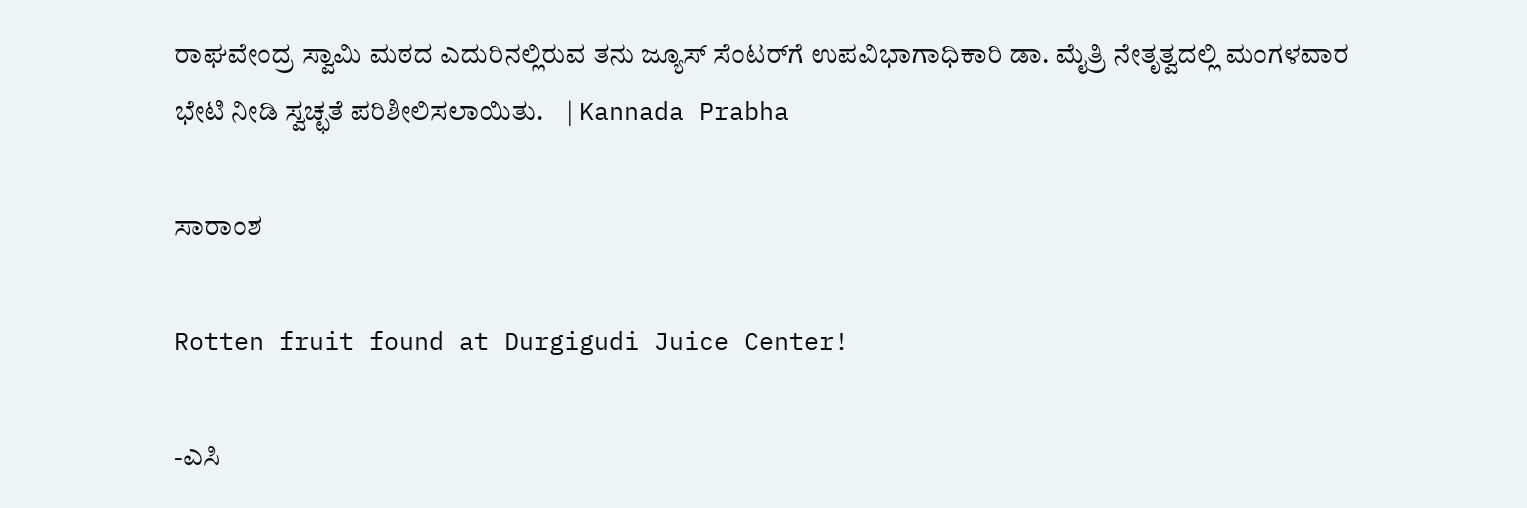ರಾಘವೇಂದ್ರ ಸ್ವಾಮಿ ಮಠದ ಎದುರಿನಲ್ಲಿರುವ ತನು ಜ್ಯೂಸ್ ಸೆಂಟರ್‌ಗೆ ಉಪವಿಭಾಗಾಧಿಕಾರಿ ಡಾ. ಮೈತ್ರಿ ನೇತೃತ್ವದಲ್ಲಿ ಮಂಗಳವಾರ ಭೇಟಿ ನೀಡಿ ಸ್ವಚ್ಛತೆ ಪರಿಶೀಲಿಸಲಾಯಿತು.    | Kannada Prabha

ಸಾರಾಂಶ

Rotten fruit found at Durgigudi Juice Center!

-ಎಸಿ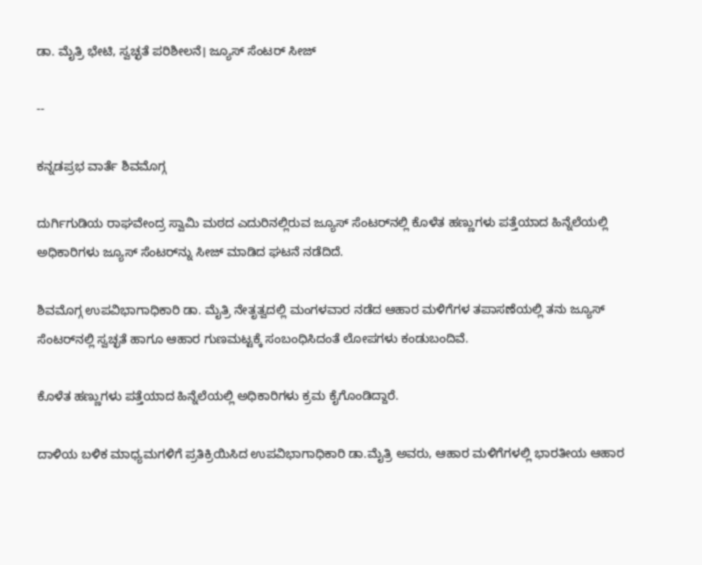ಡಾ. ಮೈತ್ರಿ ಭೇಟಿ, ಸ್ವಚ್ಛತೆ ಪರಿಶೀಲನೆ। ಜ್ಯೂಸ್‌ ಸೆಂಟರ್‌ ಸೀಜ್‌

--

ಕನ್ನಡಪ್ರಭ ವಾರ್ತೆ ಶಿವಮೊಗ್ಗ

ದುರ್ಗಿಗುಡಿಯ ರಾಘವೇಂದ್ರ ಸ್ವಾಮಿ ಮಠದ ಎದುರಿನಲ್ಲಿರುವ ಜ್ಯೂಸ್ ಸೆಂಟರ್‌ನಲ್ಲಿ ಕೊಳೆತ ಹಣ್ಣುಗಳು ಪತ್ತೆಯಾದ ಹಿನ್ನೆಲೆಯಲ್ಲಿ ಅಧಿಕಾರಿಗಳು ಜ್ಯೂಸ್ ಸೆಂಟರ್‌ನ್ನು ಸೀಜ್ ಮಾಡಿದ ಘಟನೆ ನಡೆದಿದೆ.

ಶಿವಮೊಗ್ಗ ಉಪವಿಭಾಗಾಧಿಕಾರಿ ಡಾ. ಮೈತ್ರಿ ನೇತೃತ್ವದಲ್ಲಿ ಮಂಗಳವಾರ ನಡೆದ ಆಹಾರ ಮಳಿಗೆಗಳ ತಪಾಸಣೆಯಲ್ಲಿ ತನು ಜ್ಯೂಸ್ ಸೆಂಟರ್‌ನಲ್ಲಿ ಸ್ವಚ್ಛತೆ ಹಾಗೂ ಆಹಾರ ಗುಣಮಟ್ಟಕ್ಕೆ ಸಂಬಂಧಿಸಿದಂತೆ ಲೋಪಗಳು ಕಂಡುಬಂದಿವೆ.

ಕೊಳೆತ ಹಣ್ಣುಗಳು ಪತ್ತೆಯಾದ ಹಿನ್ನೆಲೆಯಲ್ಲಿ ಅಧಿಕಾರಿಗಳು ಕ್ರಮ ಕೈಗೊಂಡಿದ್ದಾರೆ.

ದಾಳಿಯ ಬಳಿಕ ಮಾಧ್ಯಮಗಳಿಗೆ ಪ್ರತಿಕ್ರಿಯಿಸಿದ ಉಪವಿಭಾಗಾಧಿಕಾರಿ ಡಾ.ಮೈತ್ರಿ ಅವರು, ಆಹಾರ ಮಳಿಗೆಗಳಲ್ಲಿ ಭಾರತೀಯ ಆಹಾರ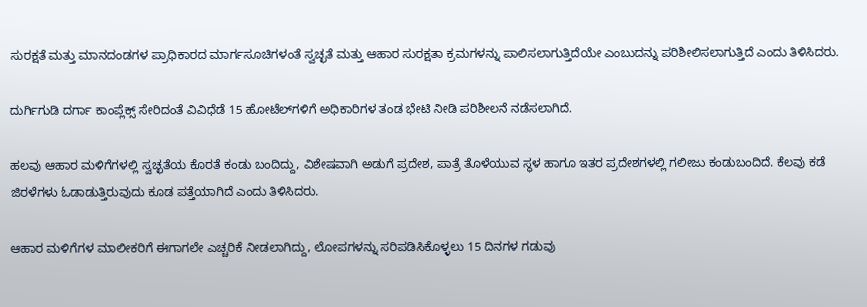ಸುರಕ್ಷತೆ ಮತ್ತು ಮಾನದಂಡಗಳ ಪ್ರಾಧಿಕಾರದ ಮಾರ್ಗಸೂಚಿಗಳಂತೆ ಸ್ವಚ್ಛತೆ ಮತ್ತು ಆಹಾರ ಸುರಕ್ಷತಾ ಕ್ರಮಗಳನ್ನು ಪಾಲಿಸಲಾಗುತ್ತಿದೆಯೇ ಎಂಬುದನ್ನು ಪರಿಶೀಲಿಸಲಾಗುತ್ತಿದೆ ಎಂದು ತಿಳಿಸಿದರು.

ದುರ್ಗಿಗುಡಿ ದರ್ಗಾ ಕಾಂಪ್ಲೆಕ್ಸ್ ಸೇರಿದಂತೆ ವಿವಿಧೆಡೆ 15 ಹೋಟೆಲ್‌ಗಳಿಗೆ ಅಧಿಕಾರಿಗಳ ತಂಡ ಭೇಟಿ ನೀಡಿ ಪರಿಶೀಲನೆ ನಡೆಸಲಾಗಿದೆ.

ಹಲವು ಆಹಾರ ಮಳಿಗೆಗಳಲ್ಲಿ ಸ್ವಚ್ಛತೆಯ ಕೊರತೆ ಕಂಡು ಬಂದಿದ್ದು, ವಿಶೇಷವಾಗಿ ಅಡುಗೆ ಪ್ರದೇಶ, ಪಾತ್ರೆ ತೊಳೆಯುವ ಸ್ಥಳ ಹಾಗೂ ಇತರ ಪ್ರದೇಶಗಳಲ್ಲಿ ಗಲೀಜು ಕಂಡುಬಂದಿದೆ. ಕೆಲವು ಕಡೆ ಜಿರಳೆಗಳು ಓಡಾಡುತ್ತಿರುವುದು ಕೂಡ ಪತ್ತೆಯಾಗಿದೆ ಎಂದು ತಿಳಿಸಿದರು.

ಆಹಾರ ಮಳಿಗೆಗಳ ಮಾಲೀಕರಿಗೆ ಈಗಾಗಲೇ ಎಚ್ಚರಿಕೆ ನೀಡಲಾಗಿದ್ದು, ಲೋಪಗಳನ್ನು ಸರಿಪಡಿಸಿಕೊಳ್ಳಲು 15 ದಿನಗಳ ಗಡುವು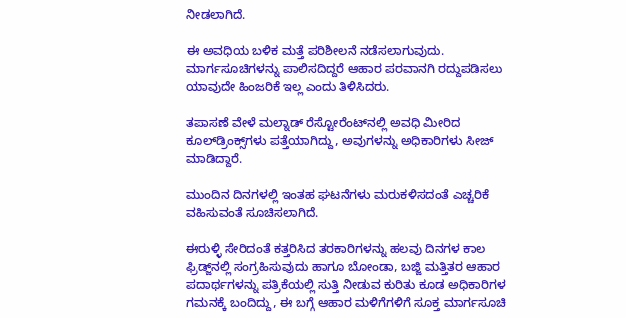ನೀಡಲಾಗಿದೆ.

ಈ ಅವಧಿಯ ಬಳಿಕ ಮತ್ತೆ ಪರಿಶೀಲನೆ ನಡೆಸಲಾಗುವುದು. ಮಾರ್ಗಸೂಚಿಗಳನ್ನು ಪಾಲಿಸದಿದ್ದರೆ ಆಹಾರ ಪರವಾನಗಿ ರದ್ದುಪಡಿಸಲು ಯಾವುದೇ ಹಿಂಜರಿಕೆ ಇಲ್ಲ ಎಂದು ತಿಳಿಸಿದರು.

ತಪಾಸಣೆ ವೇಳೆ ಮಲ್ನಾಡ್ ರೆಸ್ಟೋರೆಂಟ್‌ನಲ್ಲಿ ಅವಧಿ ಮೀರಿದ ಕೂಲ್‌ಡ್ರಿಂಕ್ಸ್‌ಗಳು ಪತ್ತೆಯಾಗಿದ್ದು, ಅವುಗಳನ್ನು ಅಧಿಕಾರಿಗಳು ಸೀಜ್ ಮಾಡಿದ್ದಾರೆ.

ಮುಂದಿನ ದಿನಗಳಲ್ಲಿ ಇಂತಹ ಘಟನೆಗಳು ಮರುಕಳಿಸದಂತೆ ಎಚ್ಚರಿಕೆ ವಹಿಸುವಂತೆ ಸೂಚಿಸಲಾಗಿದೆ.

ಈರುಳ್ಳಿ ಸೇರಿದಂತೆ ಕತ್ತರಿಸಿದ ತರಕಾರಿಗಳನ್ನು ಹಲವು ದಿನಗಳ ಕಾಲ ಫ್ರಿಡ್ಜ್‌ನಲ್ಲಿ ಸಂಗ್ರಹಿಸುವುದು ಹಾಗೂ ಬೋಂಡಾ, ಬಜ್ಜಿ ಮತ್ತಿತರ ಆಹಾರ ಪದಾರ್ಥಗಳನ್ನು ಪತ್ರಿಕೆಯಲ್ಲಿ ಸುತ್ತಿ ನೀಡುವ ಕುರಿತು ಕೂಡ ಅಧಿಕಾರಿಗಳ ಗಮನಕ್ಕೆ ಬಂದಿದ್ದು, ಈ ಬಗ್ಗೆ ಆಹಾರ ಮಳಿಗೆಗಳಿಗೆ ಸೂಕ್ತ ಮಾರ್ಗಸೂಚಿ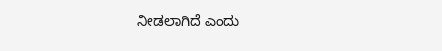ನೀಡಲಾಗಿದೆ ಎಂದು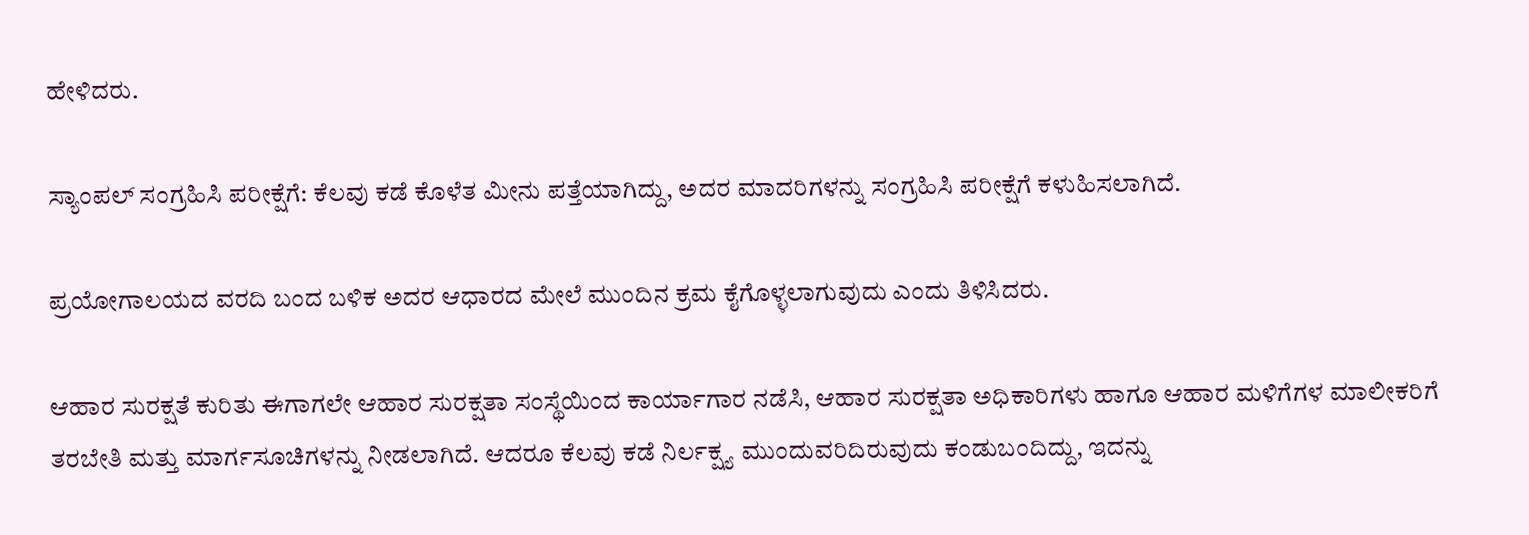ಹೇಳಿದರು.

ಸ್ಯಾಂಪಲ್ ಸಂಗ್ರಹಿಸಿ ಪರೀಕ್ಷೆಗೆ: ಕೆಲವು ಕಡೆ ಕೊಳೆತ ಮೀನು ಪತ್ತೆಯಾಗಿದ್ದು, ಅದರ ಮಾದರಿಗಳನ್ನು ಸಂಗ್ರಹಿಸಿ ಪರೀಕ್ಷೆಗೆ ಕಳುಹಿಸಲಾಗಿದೆ.

ಪ್ರಯೋಗಾಲಯದ ವರದಿ ಬಂದ ಬಳಿಕ ಅದರ ಆಧಾರದ ಮೇಲೆ ಮುಂದಿನ ಕ್ರಮ ಕೈಗೊಳ್ಳಲಾಗುವುದು ಎಂದು ತಿಳಿಸಿದರು.

ಆಹಾರ ಸುರಕ್ಷತೆ ಕುರಿತು ಈಗಾಗಲೇ ಆಹಾರ ಸುರಕ್ಷತಾ ಸಂಸ್ಥೆಯಿಂದ ಕಾರ್ಯಾಗಾರ ನಡೆಸಿ, ಆಹಾರ ಸುರಕ್ಷತಾ ಅಧಿಕಾರಿಗಳು ಹಾಗೂ ಆಹಾರ ಮಳಿಗೆಗಳ ಮಾಲೀಕರಿಗೆ ತರಬೇತಿ ಮತ್ತು ಮಾರ್ಗಸೂಚಿಗಳನ್ನು ನೀಡಲಾಗಿದೆ. ಆದರೂ ಕೆಲವು ಕಡೆ ನಿರ್ಲಕ್ಷ್ಯ ಮುಂದುವರಿದಿರುವುದು ಕಂಡುಬಂದಿದ್ದು, ಇದನ್ನು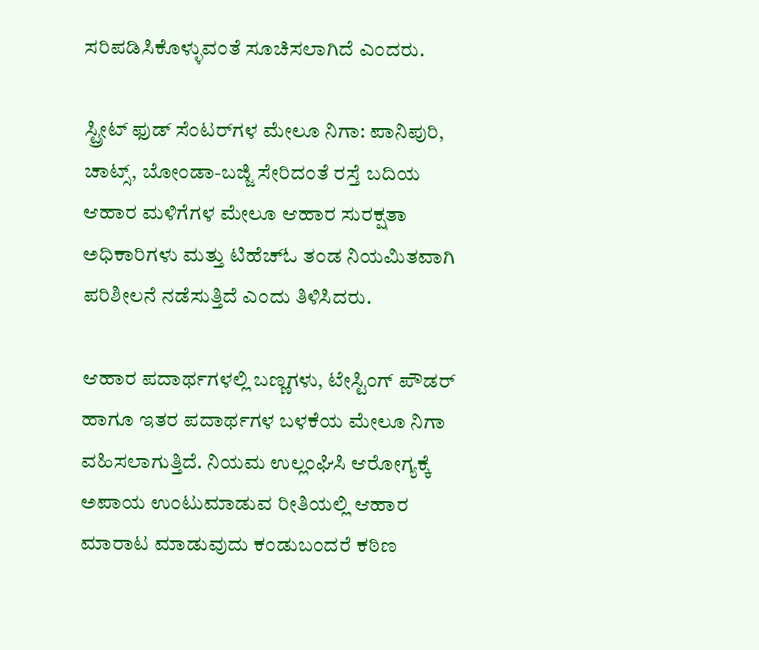ಸರಿಪಡಿಸಿಕೊಳ್ಳುವಂತೆ ಸೂಚಿಸಲಾಗಿದೆ ಎಂದರು.

ಸ್ಟ್ರೀಟ್ ಫುಡ್ ಸೆಂಟರ್‌ಗಳ ಮೇಲೂ ನಿಗಾ: ಪಾನಿಪುರಿ, ಚಾಟ್ಸ್, ಬೋಂಡಾ-ಬಜ್ಜಿ ಸೇರಿದಂತೆ ರಸ್ತೆ ಬದಿಯ ಆಹಾರ ಮಳಿಗೆಗಳ ಮೇಲೂ ಆಹಾರ ಸುರಕ್ಷತಾ ಅಧಿಕಾರಿಗಳು ಮತ್ತು ಟಿಹೆಚ್‌ಓ ತಂಡ ನಿಯಮಿತವಾಗಿ ಪರಿಶೀಲನೆ ನಡೆಸುತ್ತಿದೆ ಎಂದು ತಿಳಿಸಿದರು.

ಆಹಾರ ಪದಾರ್ಥಗಳಲ್ಲಿ ಬಣ್ಣಗಳು, ಟೇಸ್ಟಿಂಗ್ ಪೌಡರ್ ಹಾಗೂ ಇತರ ಪದಾರ್ಥಗಳ ಬಳಕೆಯ ಮೇಲೂ ನಿಗಾ ವಹಿಸಲಾಗುತ್ತಿದೆ. ನಿಯಮ ಉಲ್ಲಂಘಿಸಿ ಆರೋಗ್ಯಕ್ಕೆ ಅಪಾಯ ಉಂಟುಮಾಡುವ ರೀತಿಯಲ್ಲಿ ಆಹಾರ ಮಾರಾಟ ಮಾಡುವುದು ಕಂಡುಬಂದರೆ ಕಠಿಣ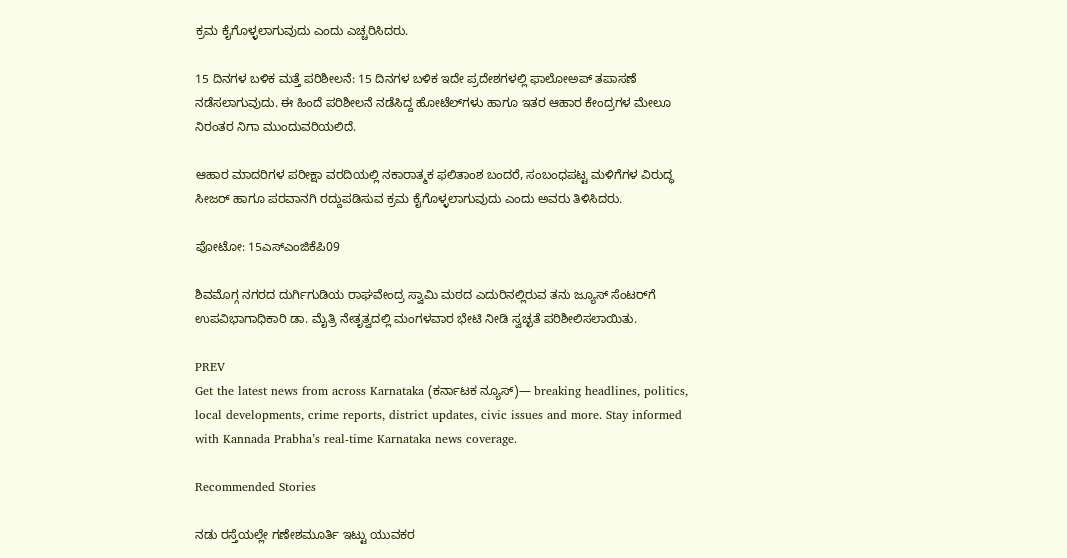ಕ್ರಮ ಕೈಗೊಳ್ಳಲಾಗುವುದು ಎಂದು ಎಚ್ಚರಿಸಿದರು.

15 ದಿನಗಳ ಬಳಿಕ ಮತ್ತೆ ಪರಿಶೀಲನೆ: 15 ದಿನಗಳ ಬಳಿಕ ಇದೇ ಪ್ರದೇಶಗಳಲ್ಲಿ ಫಾಲೋಅಪ್ ತಪಾಸಣೆ ನಡೆಸಲಾಗುವುದು. ಈ ಹಿಂದೆ ಪರಿಶೀಲನೆ ನಡೆಸಿದ್ದ ಹೋಟೆಲ್‌ಗಳು ಹಾಗೂ ಇತರ ಆಹಾರ ಕೇಂದ್ರಗಳ ಮೇಲೂ ನಿರಂತರ ನಿಗಾ ಮುಂದುವರಿಯಲಿದೆ.

ಆಹಾರ ಮಾದರಿಗಳ ಪರೀಕ್ಷಾ ವರದಿಯಲ್ಲಿ ನಕಾರಾತ್ಮಕ ಫಲಿತಾಂಶ ಬಂದರೆ, ಸಂಬಂಧಪಟ್ಟ ಮಳಿಗೆಗಳ ವಿರುದ್ಧ ಸೀಜರ್ ಹಾಗೂ ಪರವಾನಗಿ ರದ್ದುಪಡಿಸುವ ಕ್ರಮ ಕೈಗೊಳ್ಳಲಾಗುವುದು ಎಂದು ಅವರು ತಿಳಿಸಿದರು.

ಪೋಟೋ: 15ಎಸ್‌ಎಂಜಿಕೆಪಿ09

ಶಿವಮೊಗ್ಗ ನಗರದ ದುರ್ಗಿಗುಡಿಯ ರಾಘವೇಂದ್ರ ಸ್ವಾಮಿ ಮಠದ ಎದುರಿನಲ್ಲಿರುವ ತನು ಜ್ಯೂಸ್ ಸೆಂಟರ್‌ಗೆ ಉಪವಿಭಾಗಾಧಿಕಾರಿ ಡಾ. ಮೈತ್ರಿ ನೇತೃತ್ವದಲ್ಲಿ ಮಂಗಳವಾರ ಭೇಟಿ ನೀಡಿ ಸ್ವಚ್ಛತೆ ಪರಿಶೀಲಿಸಲಾಯಿತು.

PREV
Get the latest news from across Karnataka (ಕರ್ನಾಟಕ ನ್ಯೂಸ್)— breaking headlines, politics, local developments, crime reports, district updates, civic issues and more. Stay informed with Kannada Prabha’s real‑time Karnataka news coverage.

Recommended Stories

ನಡು ರಸ್ತೆಯಲ್ಲೇ ಗಣೇಶಮೂರ್ತಿ ಇಟ್ಟು ಯುವಕರ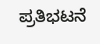ಪ್ರತಿಭಟನೆ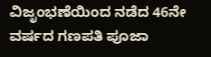ವಿಜೃಂಭಣೆಯಿಂದ ನಡೆದ 46ನೇ ವರ್ಷದ ಗಣಪತಿ ಪೂಜಾ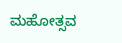ಮಹೋತ್ಸವ